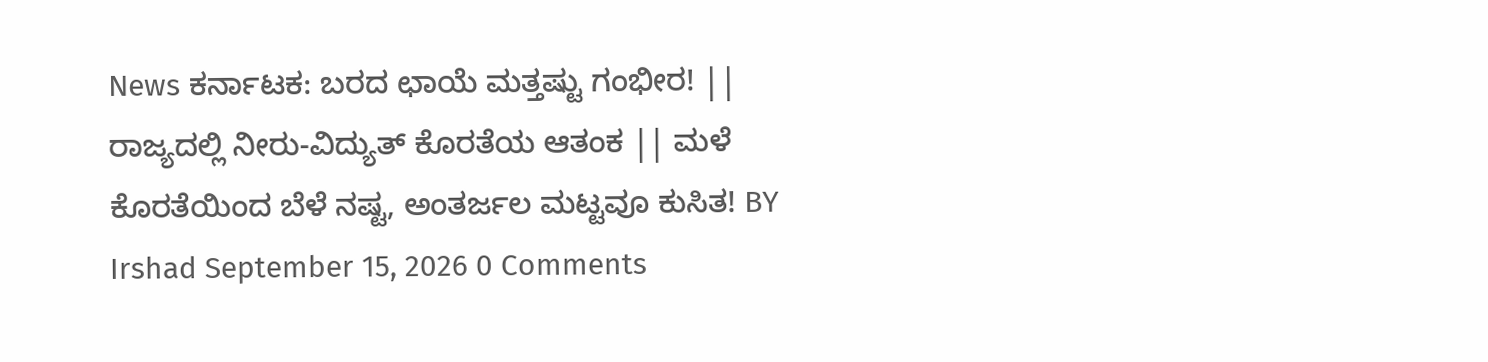News ಕರ್ನಾಟಕ: ಬರದ ಛಾಯೆ ಮತ್ತಷ್ಟು ಗಂಭೀರ! || ರಾಜ್ಯದಲ್ಲಿ ನೀರು-ವಿದ್ಯುತ್ ಕೊರತೆಯ ಆತಂಕ || ಮಳೆ ಕೊರತೆಯಿಂದ ಬೆಳೆ ನಷ್ಟ, ಅಂತರ್ಜಲ ಮಟ್ಟವೂ ಕುಸಿತ! BY Irshad September 15, 2026 0 Comments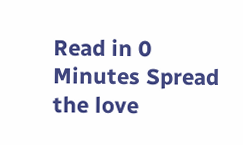Read in 0 Minutes Spread the love